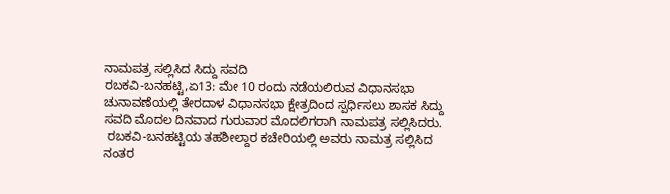ನಾಮಪತ್ರ ಸಲ್ಲಿಸಿದ ಸಿದ್ದು ಸವದಿ
ರಬಕವಿ-ಬನಹಟ್ಟಿ,ಏ13: ಮೇ 10 ರಂದು ನಡೆಯಲಿರುವ ವಿಧಾನಸಭಾ ಚುನಾವಣೆಯಲ್ಲಿ ತೇರದಾಳ ವಿಧಾನಸಭಾ ಕ್ಷೇತ್ರದಿಂದ ಸ್ಪರ್ಧಿಸಲು ಶಾಸಕ ಸಿದ್ದು ಸವದಿ ಮೊದಲ ದಿನವಾದ ಗುರುವಾರ ಮೊದಲಿಗರಾಗಿ ನಾಮಪತ್ರ ಸಲ್ಲಿಸಿದರು.
 ರಬಕವಿ-ಬನಹಟ್ಟಿಯ ತಹಶೀಲ್ದಾರ ಕಚೇರಿಯಲ್ಲಿ ಅವರು ನಾಮತ್ರ ಸಲ್ಲಿಸಿದ ನಂತರ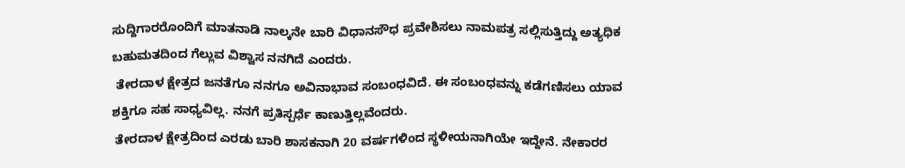ಸುದ್ದಿಗಾರರೊಂದಿಗೆ ಮಾತನಾಡಿ ನಾಲ್ಕನೇ ಬಾರಿ ವಿಧಾನಸೌಧ ಪ್ರವೇಶಿಸಲು ನಾಮಪತ್ರ ಸಲ್ಲಿಸುತ್ತಿದ್ದು ಅತ್ಯಧಿಕ ಬಹುಮತದಿಂದ ಗೆಲ್ಲುವ ವಿಶ್ವಾಸ ನನಗಿದೆ ಎಂದರು.
 ತೇರದಾಳ ಕ್ಷೇತ್ರದ ಜನತೆಗೂ ನನಗೂ ಅವಿನಾಭಾವ ಸಂಬಂಧವಿದೆ. ಈ ಸಂಬಂಧವನ್ನು ಕಡೆಗಣಿಸಲು ಯಾವ ಶಕ್ತಿಗೂ ಸಹ ಸಾಧ್ಯವಿಲ್ಲ. ನನಗೆ ಪ್ರತಿಸ್ಪರ್ಧೆ ಕಾಣುತ್ತಿಲ್ಲವೆಂದರು.
 ತೇರದಾಳ ಕ್ಷೇತ್ರದಿಂದ ಎರಡು ಬಾರಿ ಶಾಸಕನಾಗಿ 20 ವರ್ಷಗಳಿಂದ ಸ್ಥಳೀಯನಾಗಿಯೇ ಇದ್ದೇನೆ. ನೇಕಾರರ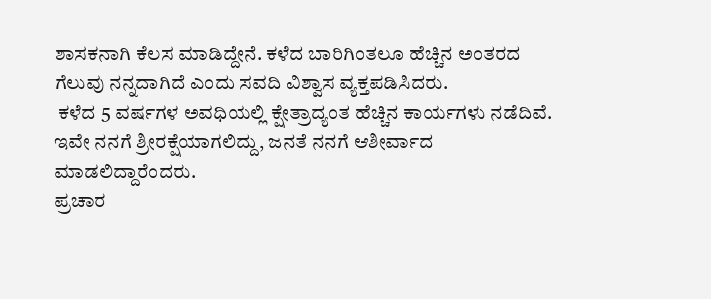ಶಾಸಕನಾಗಿ ಕೆಲಸ ಮಾಡಿದ್ದೇನೆ. ಕಳೆದ ಬಾರಿಗಿಂತಲೂ ಹೆಚ್ಚಿನ ಅಂತರದ ಗೆಲುವು ನನ್ನದಾಗಿದೆ ಎಂದು ಸವದಿ ವಿಶ್ವಾಸ ವ್ಯಕ್ತಪಡಿಸಿದರು.
 ಕಳೆದ 5 ವರ್ಷಗಳ ಅವಧಿಯಲ್ಲಿ ಕ್ಷೇತ್ರಾದ್ಯಂತ ಹೆಚ್ಚಿನ ಕಾರ್ಯಗಳು ನಡೆದಿವೆ. ಇವೇ ನನಗೆ ಶ್ರೀರಕ್ಷೆಯಾಗಲಿದ್ದು, ಜನತೆ ನನಗೆ ಆಶೀರ್ವಾದ ಮಾಡಲಿದ್ದಾರೆಂದರು.
ಪ್ರಚಾರ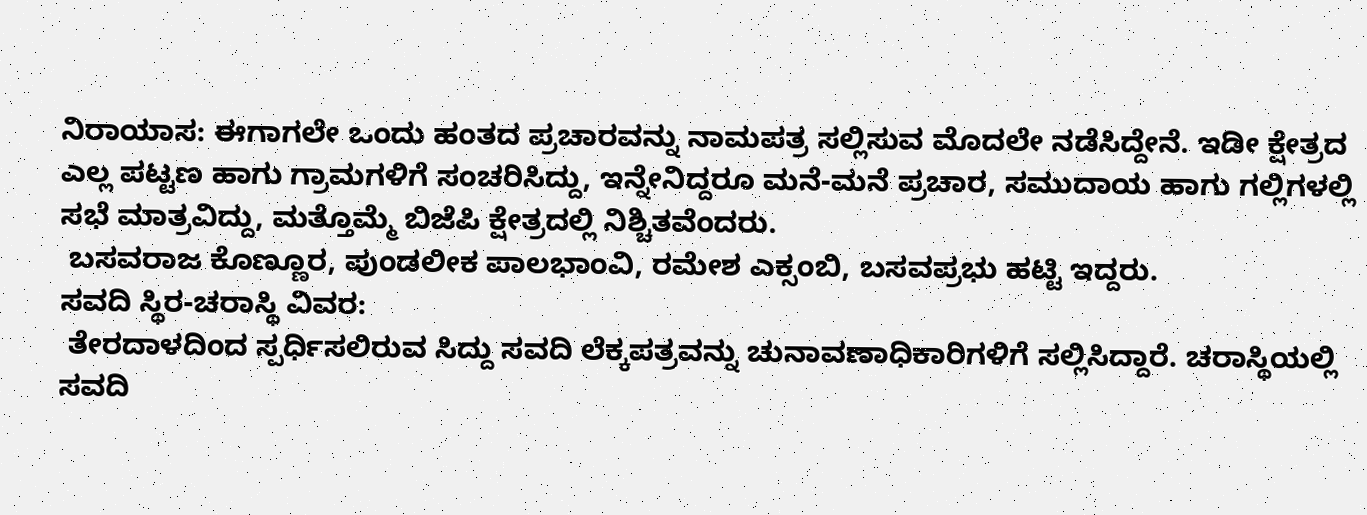ನಿರಾಯಾಸ: ಈಗಾಗಲೇ ಒಂದು ಹಂತದ ಪ್ರಚಾರವನ್ನು ನಾಮಪತ್ರ ಸಲ್ಲಿಸುವ ಮೊದಲೇ ನಡೆಸಿದ್ದೇನೆ. ಇಡೀ ಕ್ಷೇತ್ರದ ಎಲ್ಲ ಪಟ್ಟಣ ಹಾಗು ಗ್ರಾಮಗಳಿಗೆ ಸಂಚರಿಸಿದ್ದು, ಇನ್ನೇನಿದ್ದರೂ ಮನೆ-ಮನೆ ಪ್ರಚಾರ, ಸಮುದಾಯ ಹಾಗು ಗಲ್ಲಿಗಳಲ್ಲಿ ಸಭೆ ಮಾತ್ರವಿದ್ದು, ಮತ್ತೊಮ್ಮೆ ಬಿಜೆಪಿ ಕ್ಷೇತ್ರದಲ್ಲಿ ನಿಶ್ಚಿತವೆಂದರು.
 ಬಸವರಾಜ ಕೊಣ್ಣೂರ, ಪುಂಡಲೀಕ ಪಾಲಭಾಂವಿ, ರಮೇಶ ಎಕ್ಸಂಬಿ, ಬಸವಪ್ರಭು ಹಟ್ಟಿ ಇದ್ದರು.
ಸವದಿ ಸ್ಥಿರ-ಚರಾಸ್ಥಿ ವಿವರ:
 ತೇರದಾಳದಿಂದ ಸ್ಪರ್ಧಿಸಲಿರುವ ಸಿದ್ದು ಸವದಿ ಲೆಕ್ಕಪತ್ರವನ್ನು ಚುನಾವಣಾಧಿಕಾರಿಗಳಿಗೆ ಸಲ್ಲಿಸಿದ್ದಾರೆ. ಚರಾಸ್ಥಿಯಲ್ಲಿ ಸವದಿ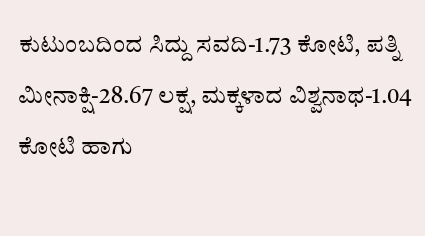ಕುಟುಂಬದಿಂದ ಸಿದ್ದು ಸವದಿ-1.73 ಕೋಟಿ, ಪತ್ನಿ ಮೀನಾಕ್ಷಿ-28.67 ಲಕ್ಷ, ಮಕ್ಕಳಾದ ವಿಶ್ವನಾಥ-1.04 ಕೋಟಿ ಹಾಗು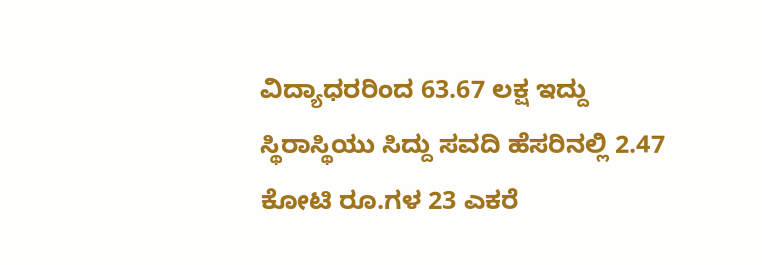ವಿದ್ಯಾಧರರಿಂದ 63.67 ಲಕ್ಷ ಇದ್ದು ಸ್ಥಿರಾಸ್ಥಿಯು ಸಿದ್ದು ಸವದಿ ಹೆಸರಿನಲ್ಲಿ 2.47 ಕೋಟಿ ರೂ.ಗಳ 23 ಎಕರೆ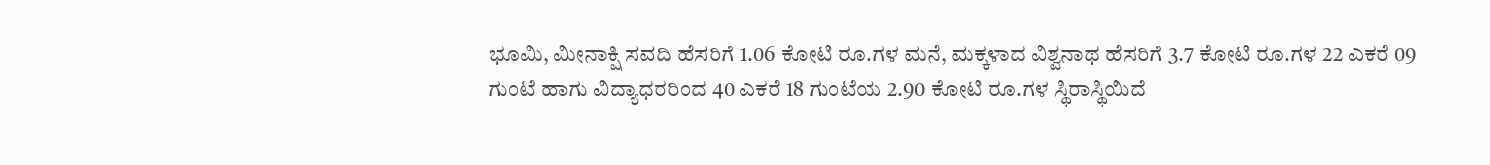ಭೂಮಿ, ಮೀನಾಕ್ಷಿ ಸವದಿ ಹೆಸರಿಗೆ 1.06 ಕೋಟಿ ರೂ.ಗಳ ಮನೆ, ಮಕ್ಕಳಾದ ವಿಶ್ವನಾಥ ಹೆಸರಿಗೆ 3.7 ಕೋಟಿ ರೂ.ಗಳ 22 ಎಕರೆ 09 ಗುಂಟೆ ಹಾಗು ವಿದ್ಯಾಧರರಿಂದ 40 ಎಕರೆ 18 ಗುಂಟೆಯ 2.90 ಕೋಟಿ ರೂ.ಗಳ ಸ್ಥಿರಾಸ್ಥಿಯಿದೆ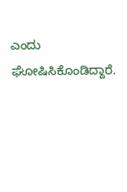ಎಂದು ಘೋಷಿಸಿಕೊಂಡಿದ್ದಾರೆ.